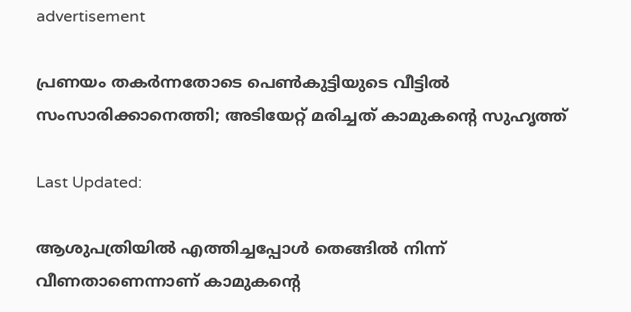advertisement

പ്രണയം തകർന്നതോടെ പെൺകുട്ടിയുടെ വീട്ടിൽ സംസാരിക്കാനെത്തി; അടിയേറ്റ് മരിച്ചത് കാമുകന്റെ സുഹൃത്ത്

Last Updated:

ആശുപത്രിയിൽ എത്തിച്ചപ്പോൾ തെങ്ങിൽ നിന്ന് വീണതാണെന്നാണ് കാമുകന്റെ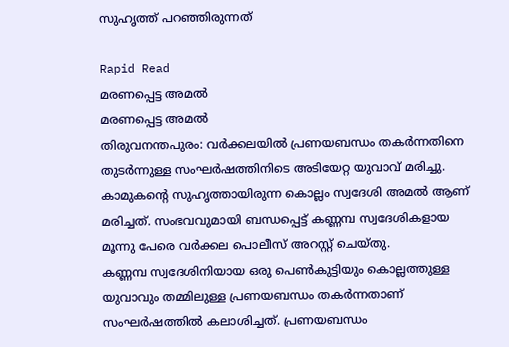സുഹൃത്ത് പറഞ്ഞിരുന്നത്

Rapid Read
മരണപ്പെട്ട അമൽ
മരണപ്പെട്ട അമൽ
തിരുവനന്തപുരം: വർക്കലയിൽ പ്രണയബന്ധം തകർന്നതിനെ തുടർന്നുള്ള സംഘർഷത്തിനിടെ അടിയേറ്റ യുവാവ് മരിച്ചു. കാമുകന്റെ സുഹൃത്തായിരുന്ന കൊല്ലം സ്വദേശി അമൽ ആണ് മരിച്ചത്. സംഭവവുമായി ബന്ധപ്പെട്ട് കണ്ണമ്പ സ്വദേശികളായ മൂന്നു പേരെ വർക്കല പൊലീസ് അറസ്റ്റ് ചെയ്തു.
കണ്ണമ്പ സ്വദേശിനിയായ ഒരു പെൺകുട്ടിയും കൊല്ലത്തുള്ള യുവാവും തമ്മിലുള്ള പ്രണയബന്ധം തകർന്നതാണ് സംഘർഷത്തിൽ കലാശിച്ചത്. പ്രണയബന്ധം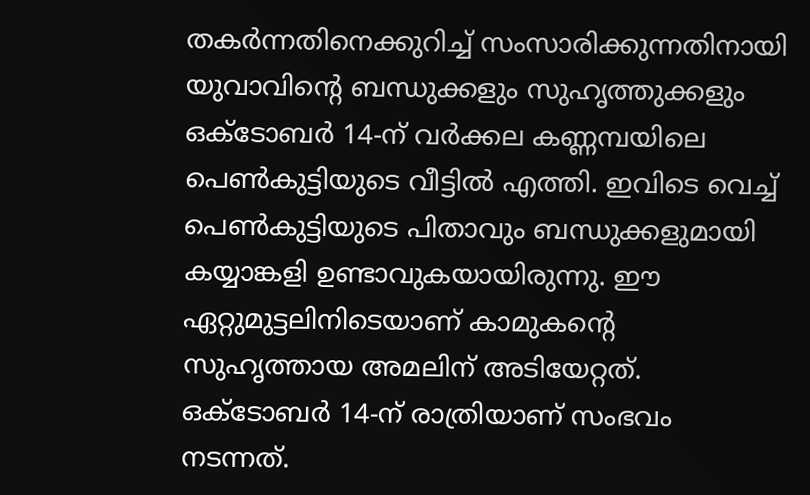തകർന്നതിനെക്കുറിച്ച് സംസാരിക്കുന്നതിനായി യുവാവിൻ്റെ ബന്ധുക്കളും സുഹൃത്തുക്കളും ഒക്ടോബർ 14-ന് വർക്കല കണ്ണമ്പയിലെ പെൺകുട്ടിയുടെ വീട്ടിൽ എത്തി. ഇവിടെ വെച്ച് പെൺകുട്ടിയുടെ പിതാവും ബന്ധുക്കളുമായി കയ്യാങ്കളി ഉണ്ടാവുകയായിരുന്നു. ഈ ഏറ്റുമുട്ടലിനിടെയാണ് കാമുകന്റെ സുഹൃത്തായ അമലിന് അടിയേറ്റത്.
ഒക്ടോബർ 14-ന് രാത്രിയാണ് സംഭവം നടന്നത്.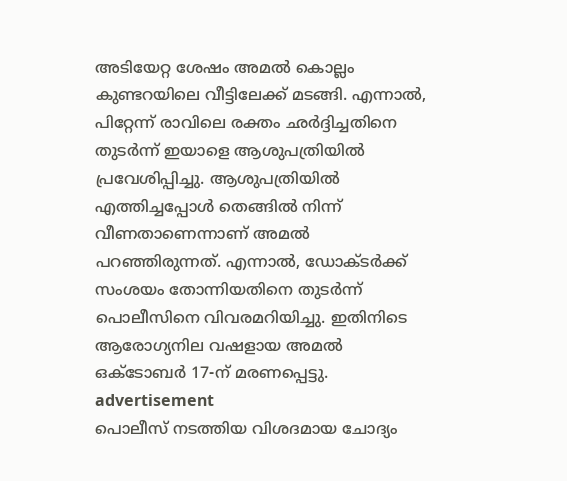അടിയേറ്റ ശേഷം അമൽ കൊല്ലം കുണ്ടറയിലെ വീട്ടിലേക്ക് മടങ്ങി. എന്നാൽ, പിറ്റേന്ന് രാവിലെ രക്തം ഛർദ്ദിച്ചതിനെ തുടർന്ന് ഇയാളെ ആശുപത്രിയിൽ പ്രവേശിപ്പിച്ചു. ആശുപത്രിയിൽ എത്തിച്ചപ്പോൾ തെങ്ങിൽ നിന്ന് വീണതാണെന്നാണ് അമൽ പറഞ്ഞിരുന്നത്. എന്നാൽ, ഡോക്ടർക്ക് സംശയം തോന്നിയതിനെ തുടർന്ന് പൊലീസിനെ വിവരമറിയിച്ചു. ഇതിനിടെ ആരോഗ്യനില വഷളായ അമൽ ഒക്ടോബർ 17-ന് മരണപ്പെട്ടു.
advertisement
പൊലീസ് നടത്തിയ വിശദമായ ചോദ്യം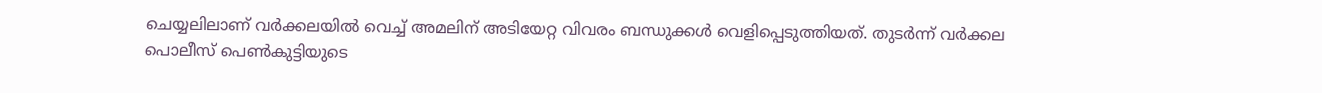ചെയ്യലിലാണ് വർക്കലയിൽ വെച്ച് അമലിന് അടിയേറ്റ വിവരം ബന്ധുക്കൾ വെളിപ്പെടുത്തിയത്. തുടർന്ന് വർക്കല പൊലീസ് പെൺകുട്ടിയുടെ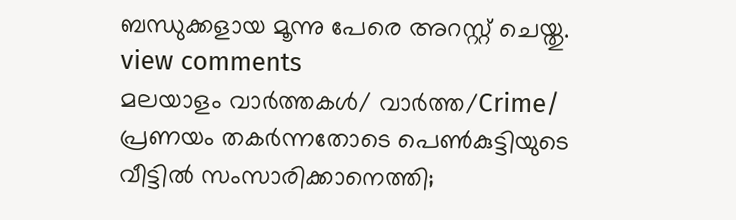ബന്ധുക്കളായ മൂന്നു പേരെ അറസ്റ്റ് ചെയ്തു.
view comments
മലയാളം വാർത്തകൾ/ വാർത്ത/Crime/
പ്രണയം തകർന്നതോടെ പെൺകുട്ടിയുടെ വീട്ടിൽ സംസാരിക്കാനെത്തി;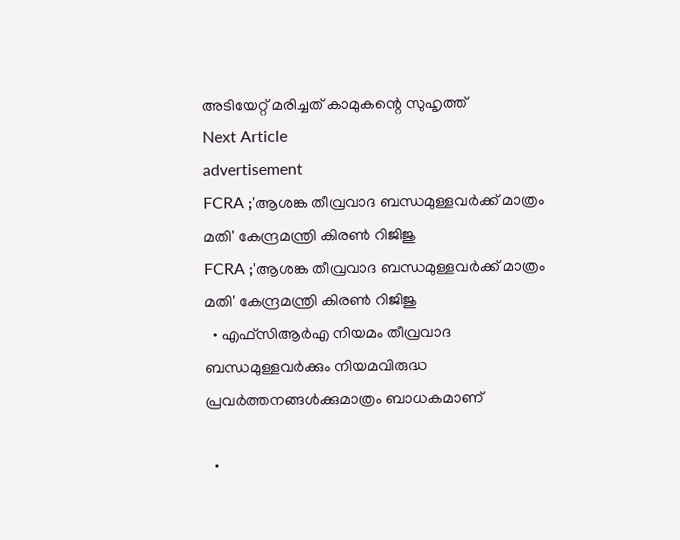അടിയേറ്റ് മരിച്ചത് കാമുകന്റെ സുഹൃത്ത്
Next Article
advertisement
FCRA ;'ആശങ്ക തീവ്രവാദ ബന്ധമുള്ളവർക്ക് മാത്രം മതി' കേന്ദ്രമന്ത്രി കിരണ്‍ റിജിജു
FCRA ;'ആശങ്ക തീവ്രവാദ ബന്ധമുള്ളവർക്ക് മാത്രം മതി' കേന്ദ്രമന്ത്രി കിരണ്‍ റിജിജു
  • എഫ്‌സിആർഎ നിയമം തീവ്രവാദ ബന്ധമുള്ളവർക്കും നിയമവിരുദ്ധ പ്രവർത്തനങ്ങൾക്കുമാത്രം ബാധകമാണ്

  •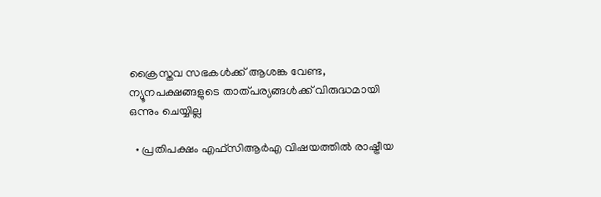ക്രൈസ്തവ സഭകൾക്ക് ആശങ്ക വേണ്ട, ന്യൂനപക്ഷങ്ങളുടെ താത്പര്യങ്ങൾക്ക് വിരുദ്ധമായി ഒന്നും ചെയ്യില്ല

  • പ്രതിപക്ഷം എഫ്‌സിആർഎ വിഷയത്തിൽ രാഷ്ട്രീയ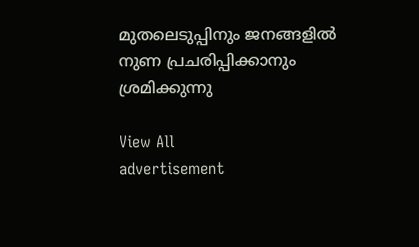മുതലെടുപ്പിനും ജനങ്ങളിൽ നുണ പ്രചരിപ്പിക്കാനും ശ്രമിക്കുന്നു

View All
advertisement